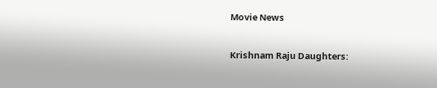Movie News

Krishnam Raju Daughters: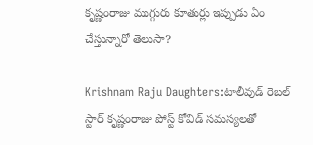కృష్ణంరాజు ముగ్గురు కూతుర్లు ఇప్పుడు ఏం చేస్తున్నారో తెలుసా?

Krishnam Raju Daughters:టాలీవుడ్ రెబల్ స్టార్ కృష్ణంరాజు పోస్ట్ కోవిడ్ సమస్యలతో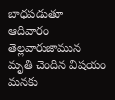బాధపడుతూ ఆదివారం తెల్లవారుజామున మృతి చెందిన విషయం మనకు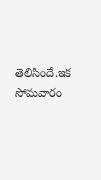తెలిసిందే.ఇక సోమవారం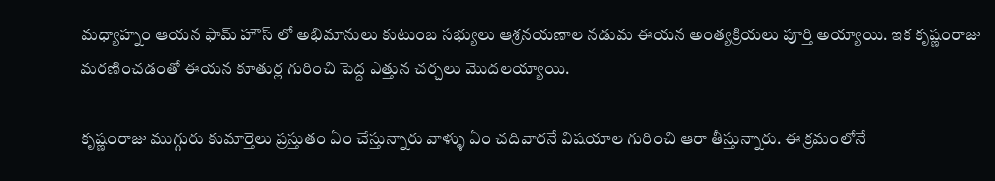మధ్యాహ్నం ఆయన ఫామ్ హౌస్ లో అభిమానులు కుటుంబ సభ్యులు ఆశ్రనయణాల నడుమ ఈయన అంత్యక్రియలు పూర్తి అయ్యాయి. ఇక కృష్ణంరాజు మరణించడంతో ఈయన కూతుర్ల గురించి పెద్ద ఎత్తున చర్చలు మొదలయ్యాయి.

కృష్ణంరాజు ముగ్గురు కుమార్తెలు ప్రస్తుతం ఏం చేస్తున్నారు వాళ్ళు ఏం చదివారనే విషయాల గురించి ఆరా తీస్తున్నారు. ఈ క్రమంలోనే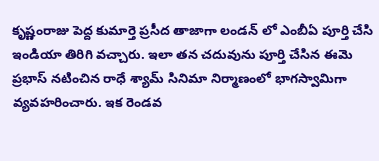కృష్ణంరాజు పెద్ద కుమార్తె ప్రసీద తాజాగా లండన్ లో ఎంబీఏ పూర్తి చేసి ఇండియా తిరిగి వచ్చారు. ఇలా తన చదువును పూర్తి చేసిన ఈమె ప్రభాస్ నటించిన రాధే శ్యామ్ సినిమా నిర్మాణంలో భాగస్వామిగా వ్యవహరించారు. ఇక రెండవ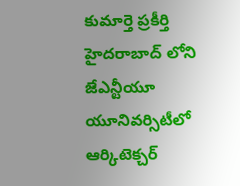కుమార్తె ప్రకీర్తి హైదరాబాద్ లోని జేఎన్టీయూ యూనివర్సిటీలో ఆర్కిటెక్చర్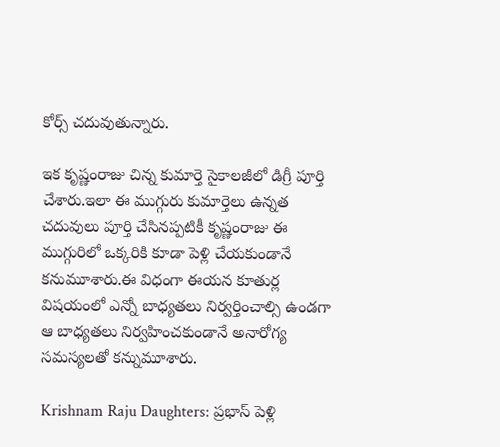కోర్స్ చదువుతున్నారు.

ఇక కృష్ణంరాజు చిన్న కుమార్తె సైకాలజీలో డిగ్రీ పూర్తి చేశారు.ఇలా ఈ ముగ్గురు కుమార్తెలు ఉన్నత చదువులు పూర్తి చేసినప్పటికీ కృష్ణంరాజు ఈ ముగ్గురిలో ఒక్కరికి కూడా పెళ్లి చేయకుండానే కనుమూశారు.ఈ విధంగా ఈయన కూతుర్ల విషయంలో ఎన్నో బాధ్యతలు నిర్వర్తించాల్సి ఉండగా ఆ బాధ్యతలు నిర్వహించకుండానే అనారోగ్య సమస్యలతో కన్నుమూశారు.

Krishnam Raju Daughters: ప్రభాస్ పెళ్లి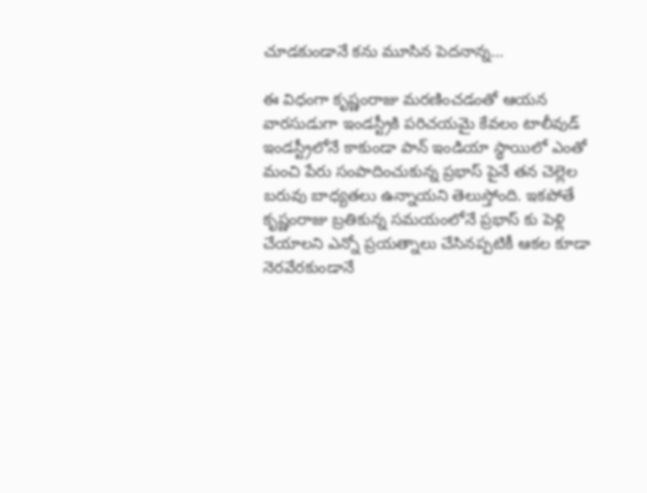చూడకుండానే కను మూసిన పెదనాన్న…

ఈ విధంగా కృష్ణంరాజు మరణించడంతో ఆయన వారసుడుగా ఇండస్ట్రీకి పరిచయమై కేవలం టాలీవుడ్ ఇండస్ట్రీలోనే కాకుండా పాన్ ఇండియా స్థాయిలో ఎంతో మంచి పేరు సంపాదించుకున్న ప్రభాస్ పైనే తన చెల్లెల బరువు బాధ్యతలు ఉన్నాయని తెలుస్తోంది. ఇకపోతే కృష్ణంరాజు బ్రతికున్న సమయంలోనే ప్రభాస్ కు పెళ్లి చేయాలని ఎన్నో ప్రయత్నాలు చేసినప్పటికీ ఆకల కూడా నెరవేరకుండానే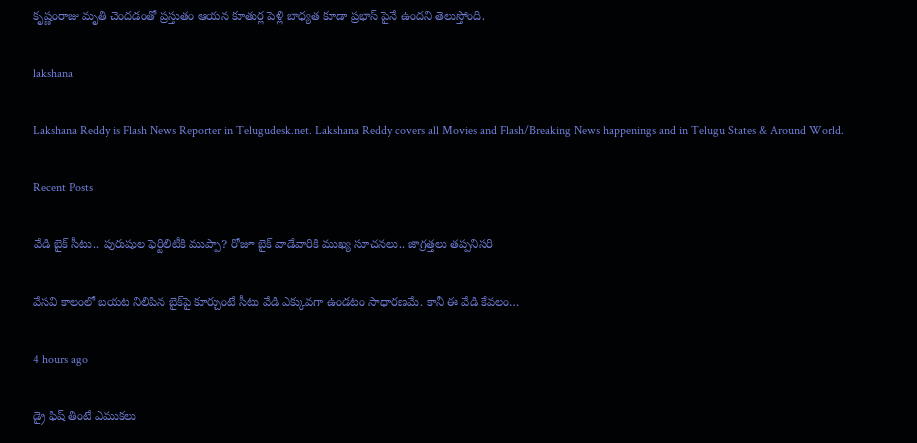కృష్ణంరాజు మృతి చెందడంతో ప్రస్తుతం ఆయన కూతుర్ల పెళ్లి బాధ్యత కూడా ప్రభాస్ పైనే ఉందని తెలుస్తోంది.

lakshana

Lakshana Reddy is Flash News Reporter in Telugudesk.net. Lakshana Reddy covers all Movies and Flash/Breaking News happenings and in Telugu States & Around World.

Recent Posts

వేడి బైక్ సీటు.. పురుషుల ఫెర్టిలిటీకి ముప్పా? రోజూ బైక్ వాడేవారికి ముఖ్య సూచనలు.. జాగ్రత్తలు తప్పనిసరి

వేసవి కాలంలో బయట నిలిపిన బైక్‌పై కూర్చుంటే సీటు వేడి ఎక్కువగా ఉండటం సాధారణమే. కానీ ఈ వేడి కేవలం…

4 hours ago

డ్రై ఫిష్ తింటే ఎముకలు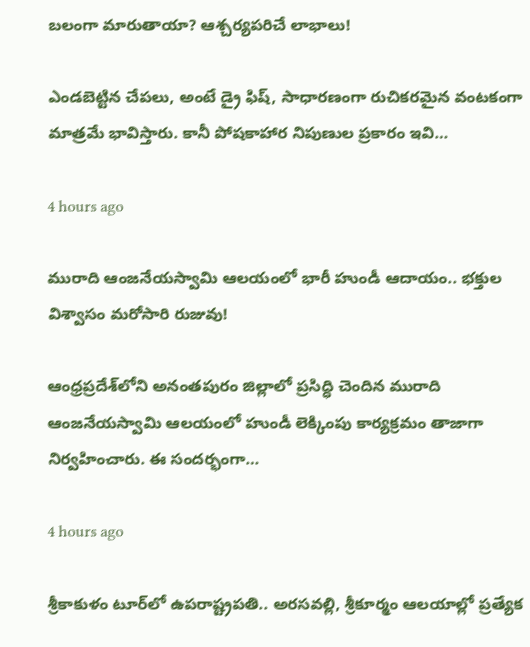బలంగా మారుతాయా? ఆశ్చర్యపరిచే లాభాలు!

ఎండబెట్టిన చేపలు, అంటే డ్రై ఫిష్, సాధారణంగా రుచికరమైన వంటకంగా మాత్రమే భావిస్తారు. కానీ పోషకాహార నిపుణుల ప్రకారం ఇవి…

4 hours ago

మురాది ఆంజనేయస్వామి ఆలయంలో భారీ హుండీ ఆదాయం.. భక్తుల విశ్వాసం మరోసారి రుజువు!

ఆంధ్రప్రదేశ్‌లోని అనంతపురం జిల్లాలో ప్రసిద్ధి చెందిన మురాది ఆంజనేయస్వామి ఆలయంలో హుండీ లెక్కింపు కార్యక్రమం తాజాగా నిర్వహించారు. ఈ సందర్భంగా…

4 hours ago

శ్రీకాకుళం టూర్‌లో ఉపరాష్ట్రపతి.. అరసవల్లి, శ్రీకూర్మం ఆలయాల్లో ప్రత్యేక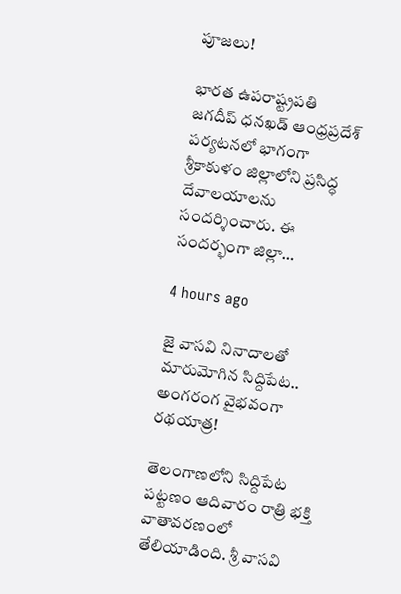పూజలు!

భారత ఉపరాష్ట్రపతి జగదీప్ ధనఖడ్ ఆంధ్రప్రదేశ్ పర్యటనలో భాగంగా శ్రీకాకుళం జిల్లాలోని ప్రసిద్ధ దేవాలయాలను సందర్శించారు. ఈ సందర్భంగా జిల్లా…

4 hours ago

జై వాసవి నినాదాలతో మారుమోగిన సిద్దిపేట.. అంగరంగ వైభవంగా రథయాత్ర!

తెలంగాణలోని సిద్దిపేట పట్టణం ఆదివారం రాత్రి భక్తి వాతావరణంలో తేలియాడింది. శ్రీ వాసవి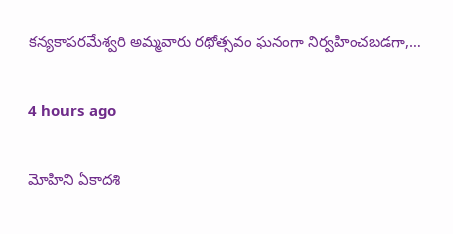కన్యకాపరమేశ్వరి అమ్మవారు రథోత్సవం ఘనంగా నిర్వహించబడగా,…

4 hours ago

మోహిని ఏకాదశి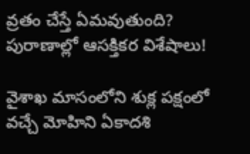వ్రతం చేస్తే ఏమవుతుంది? పురాణాల్లో ఆసక్తికర విశేషాలు!

వైశాఖ మాసంలోని శుక్ల పక్షంలో వచ్చే మోహిని ఏకాదశి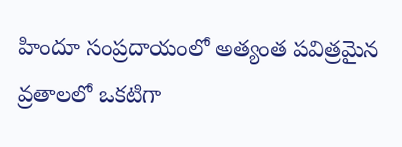హిందూ సంప్రదాయంలో అత్యంత పవిత్రమైన వ్రతాలలో ఒకటిగా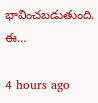భావించబడుతుంది. ఈ…

4 hours ago